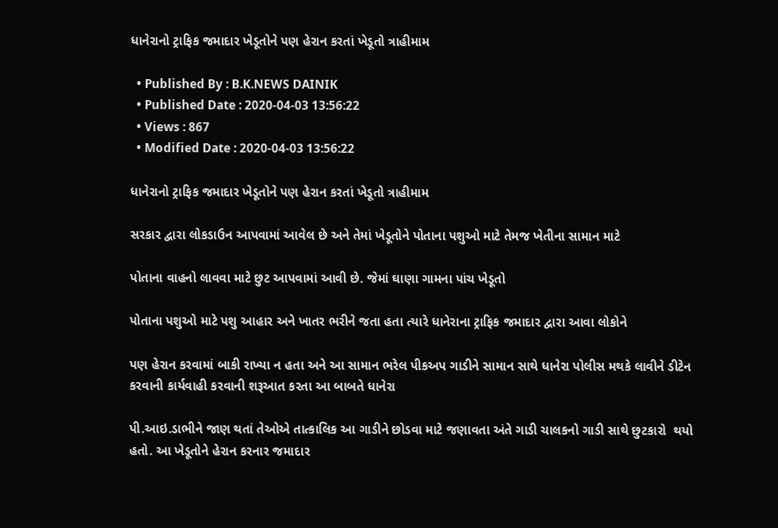ધાનેરાનો ટ્રાફિક જમાદાર ખેડૂતોને પણ હેરાન કરતાં ખેડૂતો ત્રાહીમામ

  • Published By : B.K.NEWS DAINIK
  • Published Date : 2020-04-03 13:56:22
  • Views : 867
  • Modified Date : 2020-04-03 13:56:22

ધાનેરાનો ટ્રાફિક જમાદાર ખેડૂતોને પણ હેરાન કરતાં ખેડૂતો ત્રાહીમામ

સરકાર દ્વારા લોકડાઉન આપવામાં આવેલ છે અને તેમાં ખેડૂતોને પોતાના પશુઓ માટે તેમજ ખેતીના સામાન માટે

પોતાના વાહનો લાવવા માટે છુટ આપવામાં આવી છે. જેમાં ઘાણા ગામના પાંચ ખેડૂતો

પોતાના પશુઓ માટે પશુ આહાર અને ખાતર ભરીને જતા હતા ત્યારે ધાનેરાના ટ્રાફિક જમાદાર દ્વારા આવા લોકોને

પણ હેરાન કરવામાં બાકી રાખ્યા ન હતા અને આ સામાન ભરેલ પીકઅપ ગાડીને સામાન સાથે ધાનેરા પોલીસ મથકે લાવીને ડીટેન કરવાની કાર્યવાહી કરવાની શરૂઆત કરતા આ બાબતે ધાનેરા

પી.આઇ.ડાભીને જાણ થતાં તેઓએ તાત્કાલિક આ ગાડીને છોડવા માટે જણાવતા અંતે ગાડી ચાલકનો ગાડી સાથે છુટકારો  થયો હતો. આ ખેડૂતોને હેરાન કરનાર જમાદાર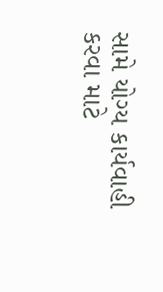સામે યોગ્ય કાર્યવાહી કરવા માટે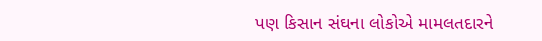પણ કિસાન સંઘના લોકોએ મામલતદારને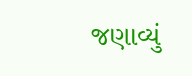જણાવ્યું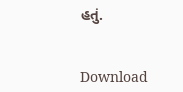હતું.


Download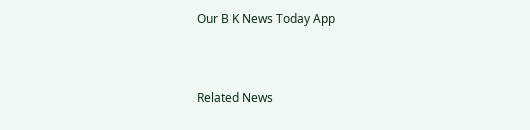Our B K News Today App



Related News